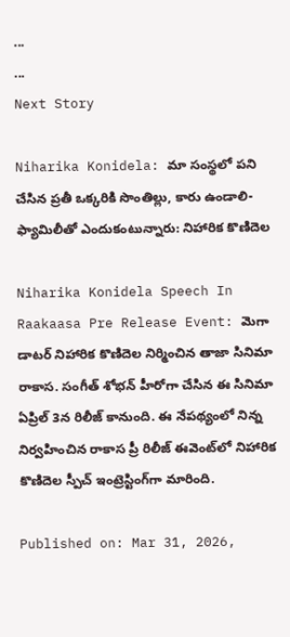...
...
Next Story

Niharika Konidela: మా సంస్థలో పని చేసిన ప్రతీ ఒక్కరికి సొంతిల్లు, కారు ఉండాలి-ఫ్యామిలీతో ఎందుకంటున్నారు: నిహారిక కొణిదెల

Niharika Konidela Speech In Raakaasa Pre Release Event: మెగా డాటర్ నిహారిక కొణిదెల నిర్మించిన తాజా సినిమా రాకాస. సంగీత్ శోభన్ హీరోగా చేసిన ఈ సినిమా ఏప్రిల్ 3న రిలీజ్ కానుంది. ఈ నేపథ్యంలో నిన్న నిర్వహించిన రాకాస ప్రీ రిలీజ్ ఈవెంట్‌లో నిహారిక కొణిదెల స్పీచ్ ఇంట్రెస్టింగ్‌గా మారింది.

Published on: Mar 31, 2026,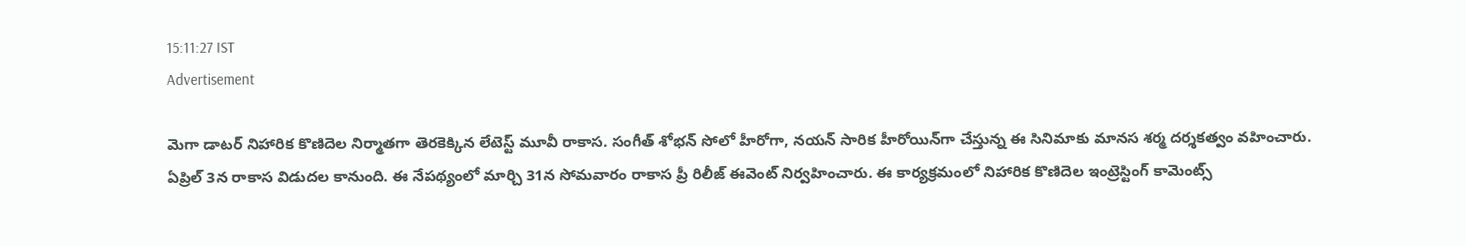15:11:27 IST
Advertisement

మెగా డాటర్ నిహారిక కొణిదెల నిర్మాతగా తెరకెక్కిన లేటెస్ట్ మూవీ రాకాస. సంగీత్ శోభన్ సోలో హీరోగా, నయన్ సారిక హీరోయిన్‌గా చేస్తున్న ఈ సినిమాకు మానస శర్మ దర్శకత్వం వహించారు. ఏప్రిల్ 3న రాకాస విడుదల కానుంది. ఈ నేపథ్యంలో మార్చి 31న సోమవారం రాకాస ప్రీ రిలీజ్ ఈవెంట్ నిర్వహించారు. ఈ కార్యక్రమంలో నిహారిక కొణిదెల ఇంట్రెస్టింగ్ కామెంట్స్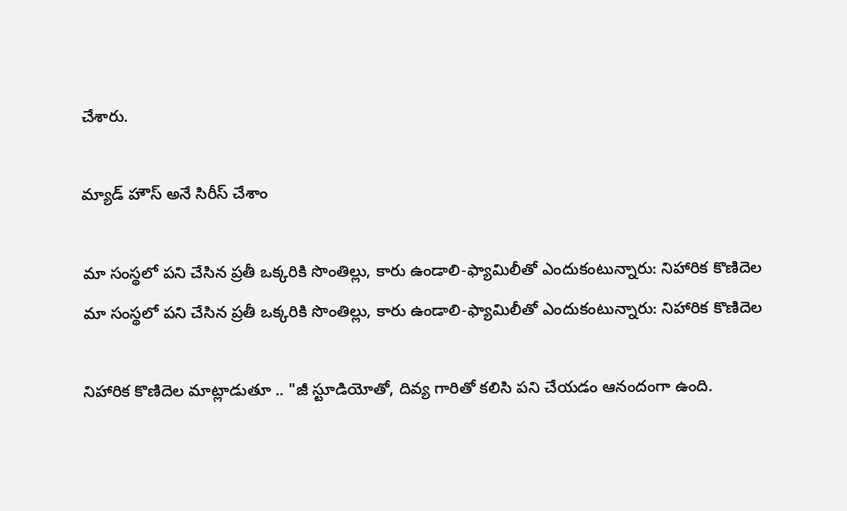చేశారు.

మ్యాడ్ హౌస్ అనే సిరీస్ చేశాం

మా సంస్థలో పని చేసిన ప్రతీ ఒక్కరికి సొంతిల్లు, కారు ఉండాలి-ఫ్యామిలీతో ఎందుకంటున్నారు: నిహారిక కొణిదెల
మా సంస్థలో పని చేసిన ప్రతీ ఒక్కరికి సొంతిల్లు, కారు ఉండాలి-ఫ్యామిలీతో ఎందుకంటున్నారు: నిహారిక కొణిదెల

నిహారిక కొణిదెల మాట్లాడుతూ .. "జీ స్టూడియోతో, దివ్య గారితో కలిసి పని చేయడం ఆనందంగా ఉంది.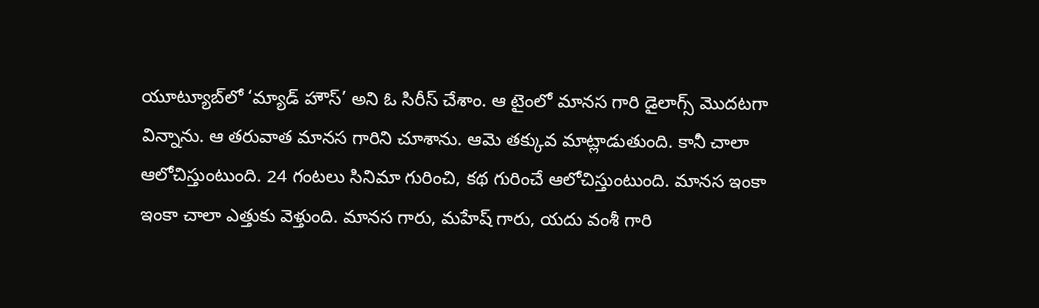యూట్యూబ్‌లో ‘మ్యాడ్ హౌస్’ అని ఓ సిరీస్ చేశాం. ఆ టైంలో మానస గారి డైలాగ్స్ మొదటగా విన్నాను. ఆ తరువాత మానస గారిని చూశాను. ఆమె తక్కువ మాట్లాడుతుంది. కానీ చాలా ఆలోచిస్తుంటుంది. 24 గంటలు సినిమా గురించి, కథ గురించే ఆలోచిస్తుంటుంది. మానస ఇంకా ఇంకా చాలా ఎత్తుకు వెళ్తుంది. మానస గారు, మహేష్ గారు, యదు వంశీ గారి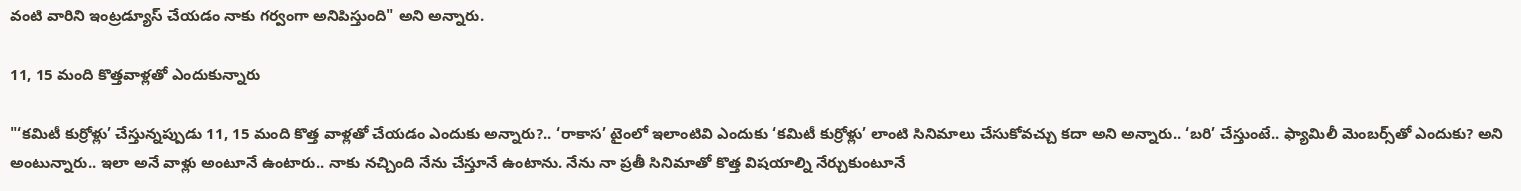వంటి వారిని ఇంట్రడ్యూస్ చేయడం నాకు గర్వంగా అనిపిస్తుంది" అని అన్నారు.

11, 15 మంది కొత్తవాళ్లతో ఎందుకున్నారు

"‘కమిటీ కుర్రోళ్లు’ చేస్తున్నప్పుడు 11, 15 మంది కొత్త వాళ్లతో చేయడం ఎందుకు అన్నారు?.. ‘రాకాస’ టైంలో ఇలాంటివి ఎందుకు ‘కమిటీ కుర్రోళ్లు’ లాంటి సినిమాలు చేసుకోవచ్చు కదా అని అన్నారు.. ‘బరి’ చేస్తుంటే.. ఫ్యామిలీ మెంబర్స్‌తో ఎందుకు? అని అంటున్నారు.. ఇలా అనే వాళ్లు అంటూనే ఉంటారు.. నాకు నచ్చింది నేను చేస్తూనే ఉంటాను. నేను నా ప్రతీ సినిమాతో కొత్త విషయాల్ని నేర్చుకుంటూనే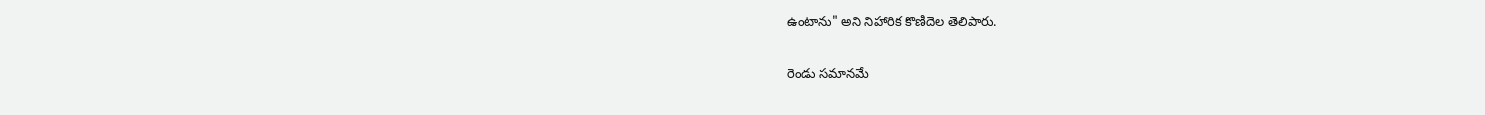ఉంటాను" అని నిహారిక కొణిదెల తెలిపారు.

రెండు సమానమే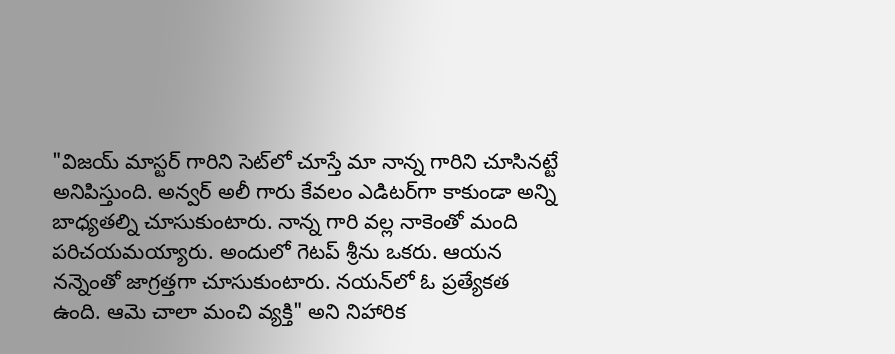"విజయ్ మాస్టర్ గారిని సెట్‌లో చూస్తే మా నాన్న గారిని చూసినట్టే అనిపిస్తుంది. అన్వర్ అలీ గారు కేవలం ఎడిటర్‌గా కాకుండా అన్ని బాధ్యతల్ని చూసుకుంటారు. నాన్న గారి వల్ల నాకెంతో మంది పరిచయమయ్యారు. అందులో గెటప్ శ్రీను ఒకరు. ఆయన నన్నెంతో జాగ్రత్తగా చూసుకుంటారు. నయన్‌లో ఓ ప్రత్యేకత ఉంది. ఆమె చాలా మంచి వ్యక్తి" అని నిహారిక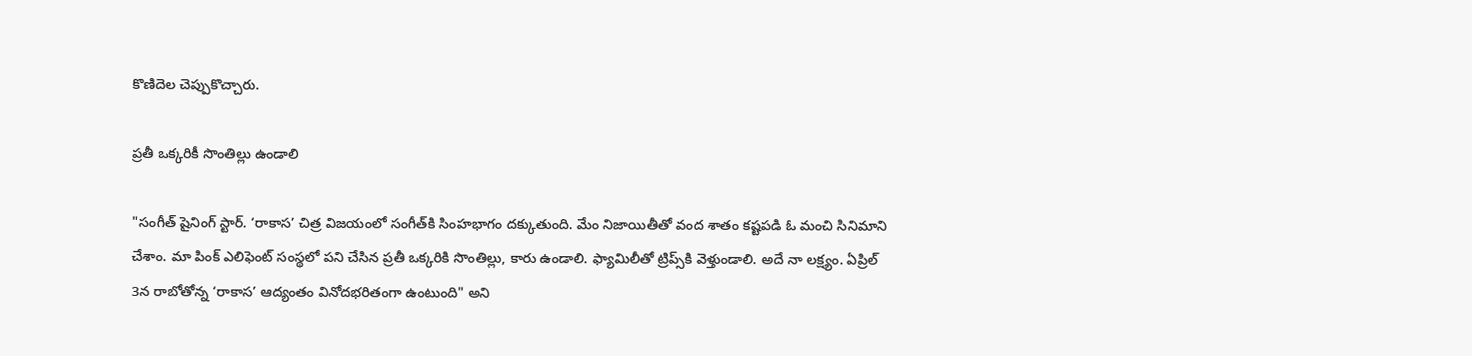కొణిదెల చెప్పుకొచ్చారు.

ప్రతీ ఒక్కరికీ సొంతిల్లు ఉండాలి

"సంగీత్ షైనింగ్ స్టార్. ‘రాకాస’ చిత్ర విజయంలో సంగీత్‌కి సింహభాగం దక్కుతుంది. మేం నిజాయితీతో వంద శాతం కష్టపడి ఓ మంచి సినిమాని చేశాం. మా పింక్ ఎలిఫెంట్‌ సంస్థలో పని చేసిన ప్రతీ ఒక్కరికి సొంతిల్లు, కారు ఉండాలి. ఫ్యామిలీతో ట్రిప్స్‌కి వెళ్తుండాలి. అదే నా లక్ష్యం. ఏప్రిల్ 3న రాబోతోన్న ‘రాకాస’ ఆద్యంతం వినోదభరితంగా ఉంటుంది" అని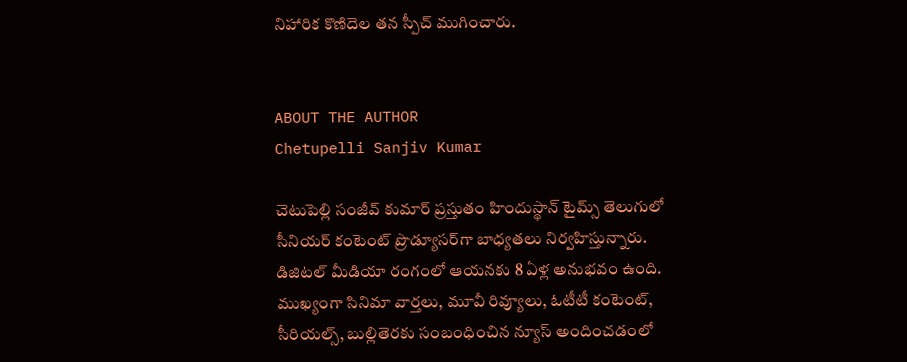నిహారిక కొణిదెల తన స్పీచ్ ముగించారు.


ABOUT THE AUTHOR
Chetupelli Sanjiv Kumar

చెటుపెల్లి సంజీవ్ కుమార్ ప్రస్తుతం హిందుస్థాన్ టైమ్స్ తెలుగులో సీనియర్ కంటెంట్ ప్రొడ్యూసర్‌గా బాధ్యతలు నిర్వహిస్తున్నారు. డిజిటల్ మీడియా రంగంలో ఆయనకు 8 ఏళ్ల అనుభవం ఉంది. ముఖ్యంగా సినిమా వార్తలు, మూవీ రివ్యూలు, ఓటీటీ కంటెంట్, సీరియల్స్, బుల్లితెరకు సంబంధించిన న్యూస్ అందించడంలో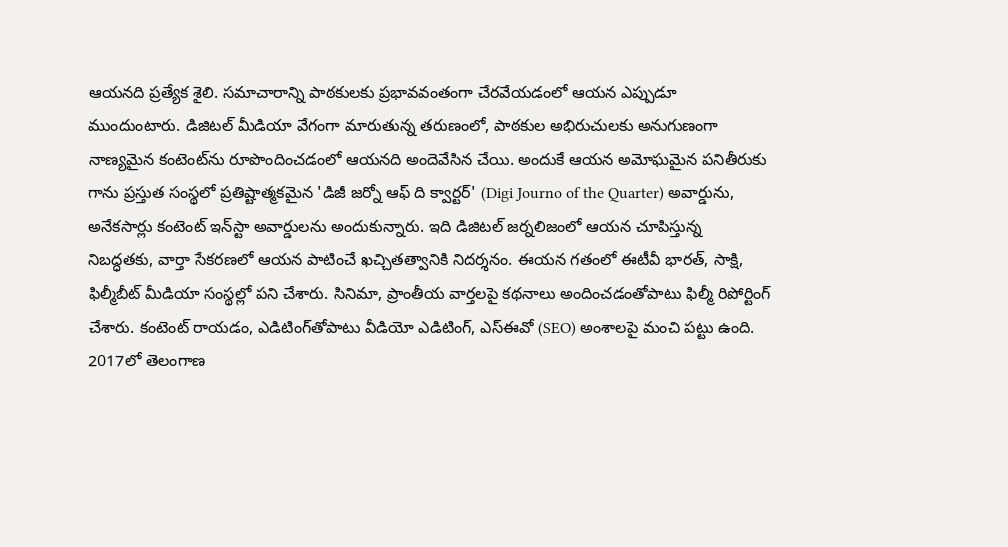ఆయనది ప్రత్యేక శైలి. సమాచారాన్ని పాఠకులకు ప్రభావవంతంగా చేరవేయడంలో ఆయన ఎప్పుడూ ముందుంటారు. డిజిటల్ మీడియా వేగంగా మారుతున్న తరుణంలో, పాఠకుల అభిరుచులకు అనుగుణంగా నాణ్యమైన కంటెంట్‌ను రూపొందించడంలో ఆయనది అందెవేసిన చేయి. అందుకే ఆయన అమోఘమైన పనితీరుకు గాను ప్రస్తుత సంస్థలో ప్రతిష్టాత్మకమైన 'డిజీ జర్నో ఆఫ్ ది క్వార్టర్' (Digi Journo of the Quarter) అవార్డును, అనేకసార్లు కంటెంట్ ఇన్‌స్టా అవార్డులను అందుకున్నారు. ఇది డిజిటల్ జర్నలిజంలో ఆయన చూపిస్తున్న నిబద్ధతకు, వార్తా సేకరణలో ఆయన పాటించే ఖచ్చితత్వానికి నిదర్శనం. ఈయన గతంలో ఈటీవీ భారత్, సాక్షి, ఫిల్మీబీట్ మీడియా సంస్థల్లో పని చేశారు. సినిమా, ప్రాంతీయ వార్తలపై కథనాలు అందించడంతోపాటు ఫిల్మీ రిపోర్టింగ్ చేశారు. కంటెంట్ రాయడం, ఎడిటింగ్‌తోపాటు వీడియో ఎడిటింగ్, ఎస్‌ఈవో (SEO) అంశాలపై మంచి పట్టు ఉంది. 2017లో తెలంగాణ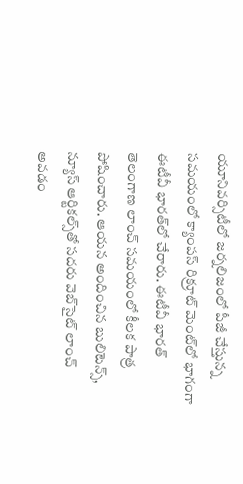యూనివర్సిటీలో జర్నలిజంలో పీజీ చేస్తున్న సమయంలో క్యాంపస్ రిక్రూట్ మెంట్‌లో భాగంగా ఈటీవీ భారత్‌లో చేరారు. ఈటీవీ భారత్ తెలంగాణ లాంచ్ సమయంలో కీలక పాత్ర పోషించారు. ఆయన అందించిన బులిటెన్స్, న్యూస్ ఆర్టికల్స్‌తో సదరు వెబ్‌సైట్ లాంచ్ అవడం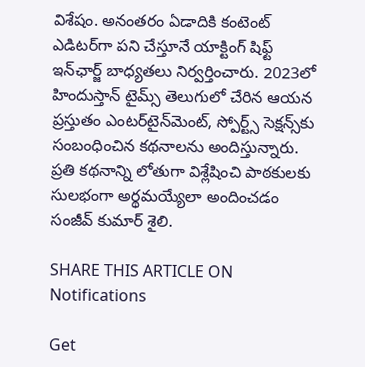విశేషం. అనంతరం ఏడాదికి కంటెంట్ ఎడిటర్‌గా పని చేస్తూనే యాక్టింగ్ షిఫ్ట్ ఇన్‌ఛార్జ్ బాధ్యతలు నిర్వర్తించారు. 2023లో హిందుస్తాన్ టైమ్స్ తెలుగులో చేరిన ఆయన ప్రస్తుతం ఎంటర్‌టైన్‌మెంట్, స్పోర్ట్స్ సెక్షన్స్‌కు సంబంధించిన కథనాలను అందిస్తున్నారు. ప్రతి కథనాన్ని లోతుగా విశ్లేషించి పాఠకులకు సులభంగా అర్థమయ్యేలా అందించడం సంజీవ్ కుమార్ శైలి.

SHARE THIS ARTICLE ON
Notifications

Get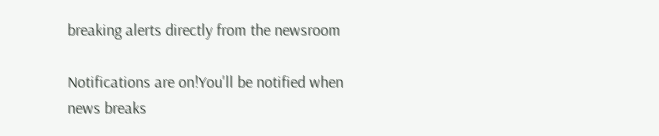breaking alerts directly from the newsroom

Notifications are on!You'll be notified when news breaks